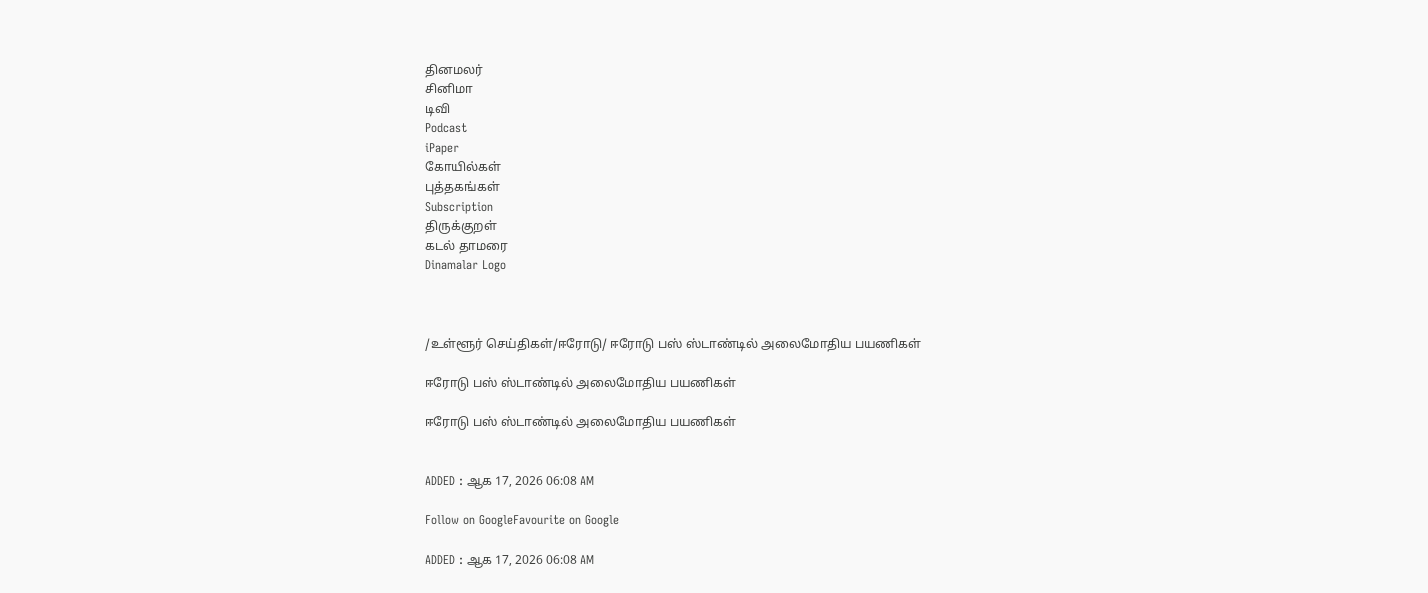தினமலர்
சினிமா
டிவி
Podcast
iPaper
கோயில்கள்
புத்தகங்கள்
Subscription
திருக்குறள்
கடல் தாமரை
Dinamalar Logo



/உள்ளூர் செய்திகள்/ஈரோடு/ ஈரோடு பஸ் ஸ்டாண்டில் அலைமோதிய பயணிகள்

ஈரோடு பஸ் ஸ்டாண்டில் அலைமோதிய பயணிகள்

ஈரோடு பஸ் ஸ்டாண்டில் அலைமோதிய பயணிகள்


ADDED : ஆக 17, 2026 06:08 AM

Follow on GoogleFavourite on Google

ADDED : ஆக 17, 2026 06:08 AM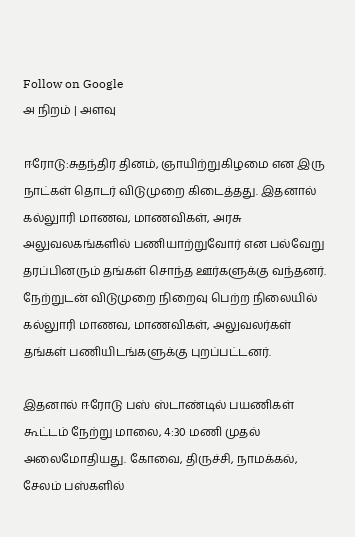Follow on Google
அ நிறம் | அளவு

ஈரோடு:சுதந்திர தினம், ஞாயிற்றுகிழமை என இரு நாட்கள் தொடர் விடுமுறை கிடைத்தது. இதனால் கல்லுாரி மாணவ, மாணவிகள், அரசு அலுவலகங்களில் பணியாற்றுவோர் என பல்வேறு தரப்பினரும் தங்கள் சொந்த ஊர்களுக்கு வந்தனர். நேற்றுடன் விடுமுறை நிறைவு பெற்ற நிலையில் கல்லுாரி மாணவ, மாணவிகள், அலுவலர்கள் தங்கள் பணியிடங்களுக்கு புறப்பட்டனர்.

இதனால் ஈரோடு பஸ் ஸ்டாண்டில் பயணிகள் கூட்டம் நேற்று மாலை, 4:30 மணி முதல் அலைமோதியது. கோவை, திருச்சி, நாமக்கல், சேலம் பஸ்களில்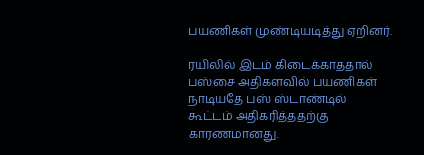பயணிகள் முண்டியடித்து ஏறினர்.

ரயிலில் இடம் கிடைக்காததால் பஸ்சை அதிகளவில் பயணிகள் நாடியதே பஸ் ஸ்டாண்டில் கூட்டம் அதிகரித்ததற்கு காரணமானது.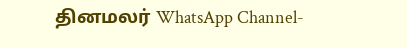தினமலர் WhatsApp Channel-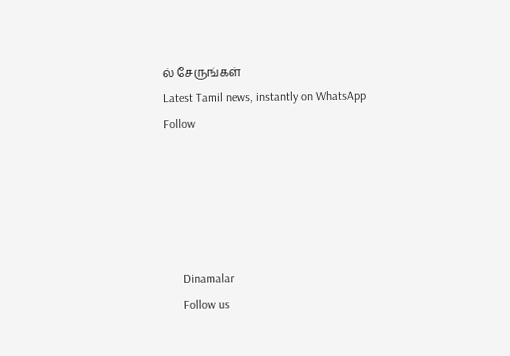ல் சேருங்கள்
Latest Tamil news, instantly on WhatsApp
Follow





      Dinamalar
      Follow us